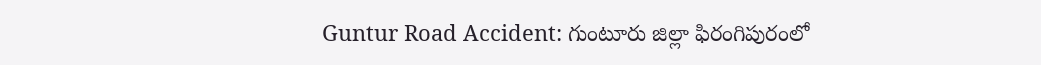Guntur Road Accident: గుంటూరు జిల్లా ఫిరంగిపురంలో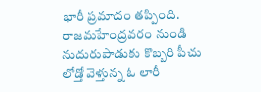భారీ ప్రమాదం తప్పింది. రాజమహేంద్రవరం నుండి నుదురుపాడుకు కొబ్బరి పీచు లోడ్తో వెళ్తున్న ఓ లారీ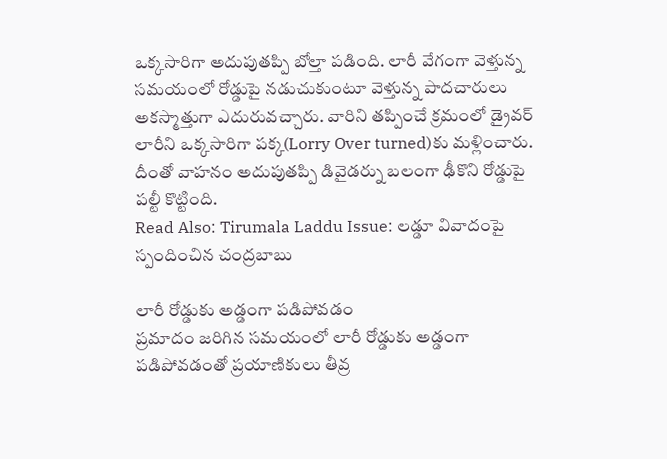ఒక్కసారిగా అదుపుతప్పి బోల్తా పడింది. లారీ వేగంగా వెళ్తున్న సమయంలో రోడ్డుపై నడుచుకుంటూ వెళ్తున్న పాదచారులు అకస్మాత్తుగా ఎదురువచ్చారు. వారిని తప్పించే క్రమంలో డ్రైవర్ లారీని ఒక్కసారిగా పక్క(Lorry Over turned)కు మళ్లించారు. దీంతో వాహనం అదుపుతప్పి డివైడర్ను బలంగా ఢీకొని రోడ్డుపై పల్టీ కొట్టింది.
Read Also: Tirumala Laddu Issue: లడ్డూ వివాదంపై స్పందించిన చంద్రబాబు

లారీ రోడ్డుకు అడ్డంగా పడిపోవడం
ప్రమాదం జరిగిన సమయంలో లారీ రోడ్డుకు అడ్డంగా పడిపోవడంతో ప్రయాణికులు తీవ్ర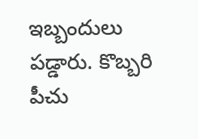ఇబ్బందులు పడ్డారు. కొబ్బరి పీచు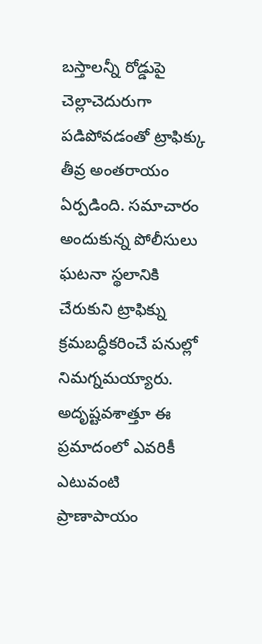బస్తాలన్నీ రోడ్డుపై చెల్లాచెదురుగా పడిపోవడంతో ట్రాఫిక్కు తీవ్ర అంతరాయం ఏర్పడింది. సమాచారం అందుకున్న పోలీసులు ఘటనా స్థలానికి చేరుకుని ట్రాఫిక్ను క్రమబద్ధీకరించే పనుల్లో నిమగ్నమయ్యారు. అదృష్టవశాత్తూ ఈ ప్రమాదంలో ఎవరికీ ఎటువంటి ప్రాణాపాయం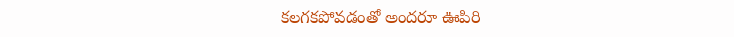కలగకపోవడంతో అందరూ ఊపిరి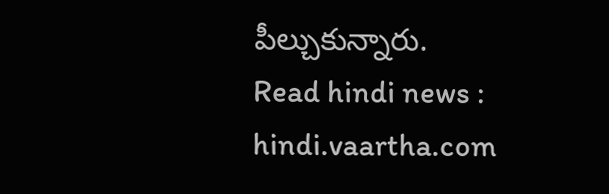పీల్చుకున్నారు.
Read hindi news : hindi.vaartha.com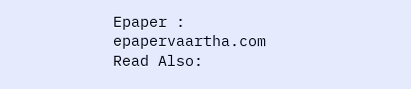Epaper : epapervaartha.com
Read Also: